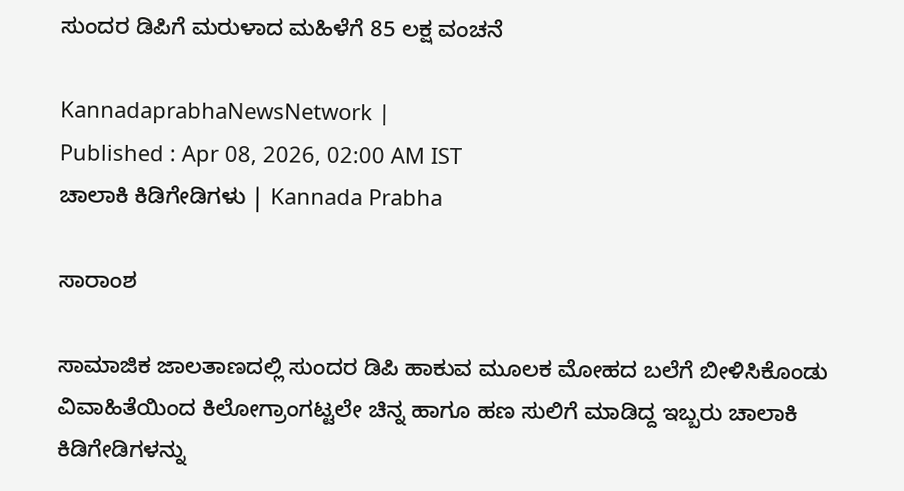ಸುಂದರ ಡಿಪಿಗೆ ಮರುಳಾದ ಮಹಿಳೆಗೆ 85 ಲಕ್ಷ ವಂಚನೆ

KannadaprabhaNewsNetwork |
Published : Apr 08, 2026, 02:00 AM IST
ಚಾಲಾಕಿ ಕಿಡಿಗೇಡಿಗಳು | Kannada Prabha

ಸಾರಾಂಶ

ಸಾಮಾಜಿಕ ಜಾಲತಾಣದಲ್ಲಿ ಸುಂದರ ಡಿಪಿ ಹಾಕುವ ಮೂಲಕ ಮೋಹದ ಬಲೆಗೆ ಬೀಳಿಸಿಕೊಂಡು ವಿವಾಹಿತೆಯಿಂದ ಕಿಲೋಗ್ರಾಂಗಟ್ಟಲೇ ಚಿನ್ನ ಹಾಗೂ ಹಣ ಸುಲಿಗೆ ಮಾಡಿದ್ದ ಇಬ್ಬರು ಚಾಲಾಕಿ ಕಿಡಿಗೇಡಿಗಳನ್ನು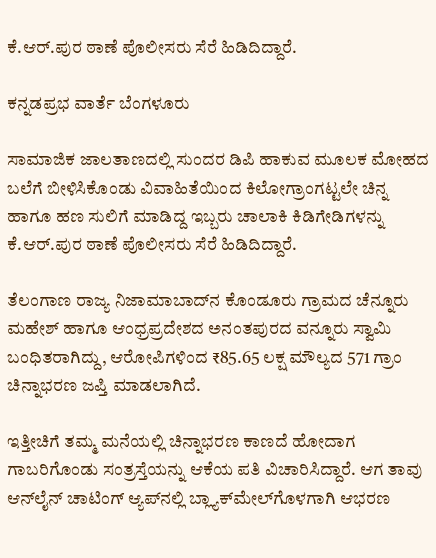ಕೆ.ಆರ್‌.ಪುರ ಠಾಣೆ ಪೊಲೀಸರು ಸೆರೆ ಹಿಡಿದಿದ್ದಾರೆ.

ಕನ್ನಡಪ್ರಭ ವಾರ್ತೆ ಬೆಂಗಳೂರು

ಸಾಮಾಜಿಕ ಜಾಲತಾಣದಲ್ಲಿ ಸುಂದರ ಡಿಪಿ ಹಾಕುವ ಮೂಲಕ ಮೋಹದ ಬಲೆಗೆ ಬೀಳಿಸಿಕೊಂಡು ವಿವಾಹಿತೆಯಿಂದ ಕಿಲೋಗ್ರಾಂಗಟ್ಟಲೇ ಚಿನ್ನ ಹಾಗೂ ಹಣ ಸುಲಿಗೆ ಮಾಡಿದ್ದ ಇಬ್ಬರು ಚಾಲಾಕಿ ಕಿಡಿಗೇಡಿಗಳನ್ನು ಕೆ.ಆರ್‌.ಪುರ ಠಾಣೆ ಪೊಲೀಸರು ಸೆರೆ ಹಿಡಿದಿದ್ದಾರೆ.

ತೆಲಂಗಾಣ ರಾಜ್ಯ ನಿಜಾಮಾಬಾದ್‌ನ ಕೊಂಡೂರು ಗ್ರಾಮದ ಚೆನ್ನೂರು ಮಹೇಶ್ ಹಾಗೂ ಆಂಧ್ರಪ್ರದೇಶದ ಅನಂತಪುರದ ವನ್ನೂರು ಸ್ವಾಮಿ ಬಂಧಿತರಾಗಿದ್ದು, ಆರೋಪಿಗಳಿಂದ ₹85.65 ಲಕ್ಷ ಮೌಲ್ಯದ 571 ಗ್ರಾಂ ಚಿನ್ನಾಭರಣ ಜಪ್ತಿ ಮಾಡಲಾಗಿದೆ.

ಇತ್ತೀಚಿಗೆ ತಮ್ಮ ಮನೆಯಲ್ಲಿ ಚಿನ್ನಾಭರಣ ಕಾಣದೆ ಹೋದಾಗ ಗಾಬರಿಗೊಂಡು ಸಂತ್ರಸ್ತೆಯನ್ನು ಆಕೆಯ ಪತಿ ವಿಚಾರಿಸಿದ್ದಾರೆ. ಆಗ ತಾವು ಆನ್‌ಲೈನ್‌ ಚಾಟಿಂಗ್ ಆ್ಯಪ್‌ನಲ್ಲಿ ಬ್ಲ್ಯಾಕ್‌ಮೇಲ್‌ಗೊಳಗಾಗಿ ಆಭರಣ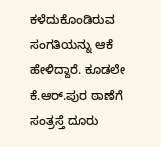ಕಳೆದುಕೊಂಡಿರುವ ಸಂಗತಿಯನ್ನು ಆಕೆ ಹೇಳಿದ್ದಾರೆ. ಕೂಡಲೇ ಕೆ.ಆರ್‌.ಪುರ ಠಾಣೆಗೆ ಸಂತ್ರಸ್ತೆ ದೂರು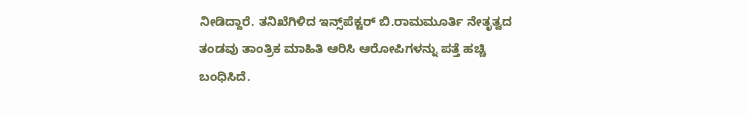ನೀಡಿದ್ದಾರೆ. ತನಿಖೆಗಿಳಿದ ಇನ್ಸ್‌ಪೆಕ್ಟರ್ ಬಿ.ರಾಮಮೂರ್ತಿ ನೇತೃತ್ವದ ತಂಡವು ತಾಂತ್ರಿಕ ಮಾಹಿತಿ ಆರಿಸಿ ಆರೋಪಿಗಳನ್ನು ಪತ್ತೆ ಹಚ್ಚಿ ಬಂಧಿಸಿದೆ.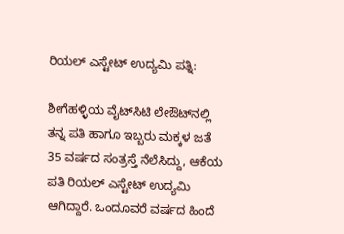ರಿಯಲ್ ಎಸ್ಟೇಟ್ ಉದ್ಯಮಿ ಪತ್ನಿ:

ಶೀಗೆಹಳ್ಳಿಯ ವೈಟ್‌ಸಿಟಿ ಲೇಔಟ್‌ನಲ್ಲಿ ತನ್ನ ಪತಿ ಹಾಗೂ ಇಬ್ಬರು ಮಕ್ಕಳ ಜತೆ 35 ವರ್ಷದ ಸಂತ್ರಸ್ತೆ ನೆಲೆಸಿದ್ದು, ಆಕೆಯ ಪತಿ ರಿಯಲ್ ಎಸ್ಟೇಟ್ ಉದ್ಯಮಿ ಆಗಿದ್ದಾರೆ. ಒಂದೂವರೆ ವರ್ಷದ ಹಿಂದೆ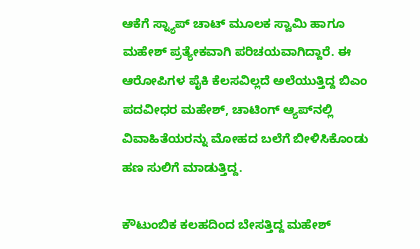ಆಕೆಗೆ ಸ್ನ್ಯಾಪ್‌ ಚಾಟ್ ಮೂಲಕ ಸ್ವಾಮಿ ಹಾಗೂ ಮಹೇಶ್ ಪ್ರತ್ಯೇಕವಾಗಿ ಪರಿಚಯವಾಗಿದ್ದಾರೆ. ಈ ಆರೋಪಿಗಳ ಪೈಕಿ ಕೆಲಸವಿಲ್ಲದೆ ಅಲೆಯುತ್ತಿದ್ದ ಬಿಎಂ ಪದವೀಧರ ಮಹೇಶ್, ಚಾಟಿಂಗ್‌ ಆ್ಯಪ್‌ನಲ್ಲಿ ವಿವಾಹಿತೆಯರನ್ನು ಮೋಹದ ಬಲೆಗೆ ಬೀಳಿಸಿಕೊಂಡು ಹಣ ಸುಲಿಗೆ ಮಾಡುತ್ತಿದ್ದ.

ಕೌಟುಂಬಿಕ ಕಲಹದಿಂದ ಬೇಸತ್ತಿದ್ದ ಮಹೇಶ್‌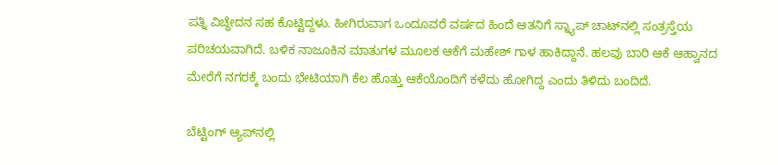ಪತ್ನಿ ವಿಚ್ಧೇದನ ಸಹ ಕೊಟ್ಟಿದ್ದಳು. ಹೀಗಿರುವಾಗ ಒಂದೂವರೆ ವರ್ಷದ ಹಿಂದೆ ಆತನಿಗೆ ಸ್ನ್ಯಾಪ್‌ ಚಾಟ್‌ನಲ್ಲಿ ಸಂತ್ರಸ್ತೆಯ ಪರಿಚಯವಾಗಿದೆ. ಬಳಿಕ ನಾಜೂಕಿನ ಮಾತುಗಳ ಮೂಲಕ ಆಕೆಗೆ ಮಹೇಶ್ ಗಾಳ ಹಾಕಿದ್ದಾನೆ. ಹಲವು ಬಾರಿ ಆಕೆ ಆಹ್ವಾನದ ಮೇರೆಗೆ ನಗರಕ್ಕೆ ಬಂದು ಭೇಟಿಯಾಗಿ ಕೆಲ ಹೊತ್ತು ಆಕೆಯೊಂದಿಗೆ ಕಳೆದು ಹೋಗಿದ್ದ ಎಂದು ತಿಳಿದು ಬಂದಿದೆ.

ಬೆಟ್ಟಿಂಗ್ ಆ್ಯಪ್‌ನಲ್ಲಿ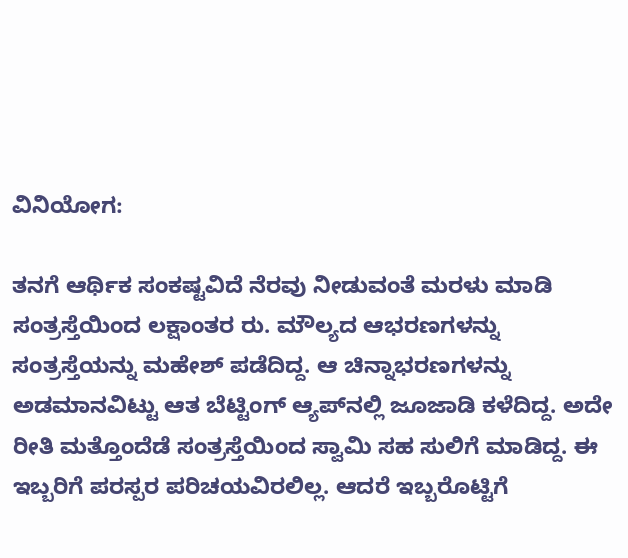ವಿನಿಯೋಗ:

ತನಗೆ ಆರ್ಥಿಕ ಸಂಕಷ್ಟವಿದೆ ನೆರವು ನೀಡುವಂತೆ ಮರಳು ಮಾಡಿ ಸಂತ್ರಸ್ತೆಯಿಂದ ಲಕ್ಷಾಂತರ ರು. ಮೌಲ್ಯದ ಆಭರಣಗಳನ್ನು ಸಂತ್ರಸ್ತೆಯನ್ನು ಮಹೇಶ್ ಪಡೆದಿದ್ದ. ಆ ಚಿನ್ನಾಭರಣಗಳನ್ನು ಅಡಮಾನವಿಟ್ಟು ಆತ ಬೆಟ್ಟಿಂಗ್ ಆ್ಯಪ್‌ನಲ್ಲಿ ಜೂಜಾಡಿ ಕಳೆದಿದ್ದ. ಅದೇ ರೀತಿ ಮತ್ತೊಂದೆಡೆ ಸಂತ್ರಸ್ತೆಯಿಂದ ಸ್ವಾಮಿ ಸಹ ಸುಲಿಗೆ ಮಾಡಿದ್ದ. ಈ ಇಬ್ಬರಿಗೆ ಪರಸ್ಪರ ಪರಿಚಯವಿರಲಿಲ್ಲ. ಆದರೆ ಇಬ್ಬರೊಟ್ಟಿಗೆ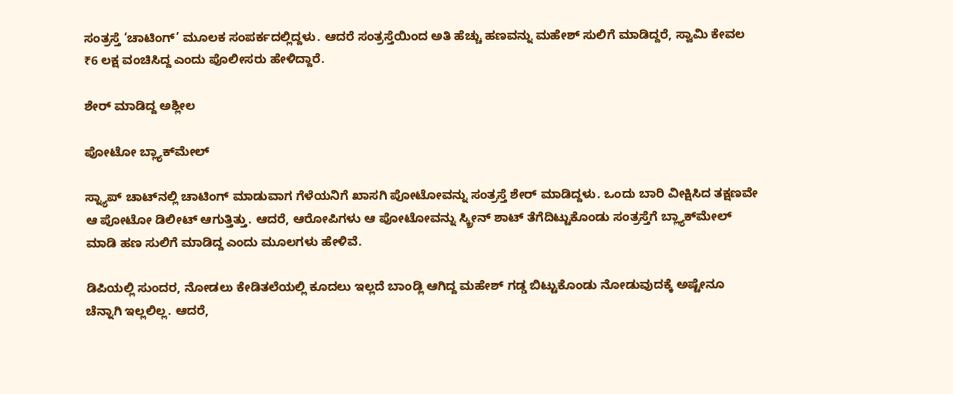ಸಂತ್ರಸ್ತೆ ‘ಚಾಟಿಂಗ್’ ಮೂಲಕ ಸಂಪರ್ಕದಲ್ಲಿದ್ದಳು. ಆದರೆ ಸಂತ್ರಸ್ತೆಯಿಂದ ಅತಿ ಹೆಚ್ಚು ಹಣವನ್ನು ಮಹೇಶ್ ಸುಲಿಗೆ ಮಾಡಿದ್ದರೆ, ಸ್ವಾಮಿ ಕೇವಲ ₹6 ಲಕ್ಷ ವಂಚಿಸಿದ್ದ ಎಂದು ಪೊಲೀಸರು ಹೇಳಿದ್ದಾರೆ.

ಶೇರ್ ಮಾಡಿದ್ದ ಅಶ್ಲೀಲ

ಪೋಟೋ ಬ್ಲ್ಯಾಕ್‌ಮೇಲ್

ಸ್ನ್ಯಾಪ್‌ ಚಾಟ್‌ನಲ್ಲಿ ಚಾಟಿಂಗ್ ಮಾಡುವಾಗ ಗೆಳೆಯನಿಗೆ ಖಾಸಗಿ ಪೋಟೋವನ್ನು ಸಂತ್ರಸ್ತೆ ಶೇರ್ ಮಾಡಿದ್ದಳು. ಒಂದು ಬಾರಿ ವೀಕ್ಷಿಸಿದ ತಕ್ಷಣವೇ ಆ ಪೋಟೋ ಡಿಲೀಟ್ ಆಗುತ್ತಿತ್ತು. ಆದರೆ, ಆರೋಪಿಗಳು ಆ ಪೋಟೋವನ್ನು ಸ್ಕ್ರೀನ್ ಶಾಟ್ ತೆಗೆದಿಟ್ಟುಕೊಂಡು ಸಂತ್ರಸ್ತೆಗೆ ಬ್ಲ್ಯಾಕ್‌ಮೇಲ್ ಮಾಡಿ ಹಣ ಸುಲಿಗೆ ಮಾಡಿದ್ದ ಎಂದು ಮೂಲಗಳು ಹೇಳಿವೆ.

ಡಿಪಿಯಲ್ಲಿ ಸುಂದರ, ನೋಡಲು ಕೇಡಿತಲೆಯಲ್ಲಿ ಕೂದಲು ಇಲ್ಲದೆ ಬಾಂಡ್ಲಿ ಆಗಿದ್ದ ಮಹೇಶ್‌ ಗಡ್ಡ ಬಿಟ್ಟುಕೊಂಡು ನೋಡುವುದಕ್ಕೆ ಅಷ್ಟೇನೂ ಚೆನ್ನಾಗಿ ಇಲ್ಲಲಿಲ್ಲ. ಆದರೆ,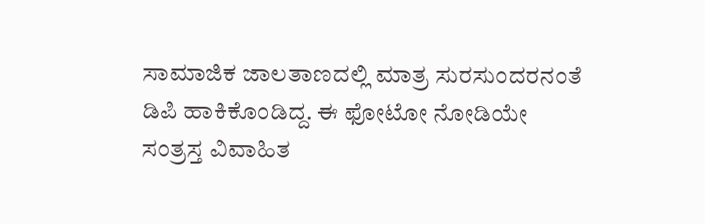ಸಾಮಾಜಿಕ ಜಾಲತಾಣದಲ್ಲಿ ಮಾತ್ರ ಸುರಸುಂದರನಂತೆ ಡಿಪಿ ಹಾಕಿಕೊಂಡಿದ್ದ. ಈ ಫೋಟೋ ನೋಡಿಯೇ ಸಂತ್ರಸ್ತ ವಿವಾಹಿತ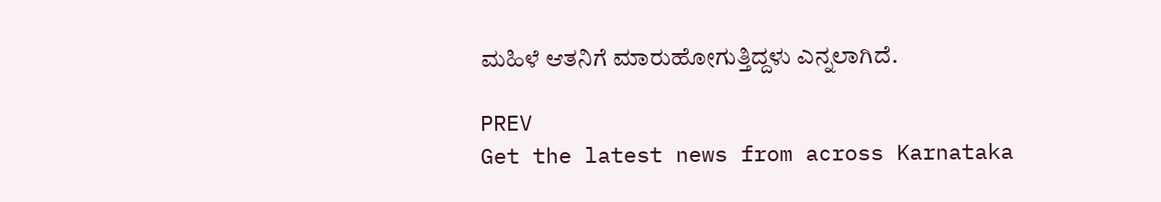ಮಹಿಳೆ ಆತನಿಗೆ ಮಾರುಹೋಗುತ್ತಿದ್ದಳು ಎನ್ನಲಾಗಿದೆ.

PREV
Get the latest news from across Karnataka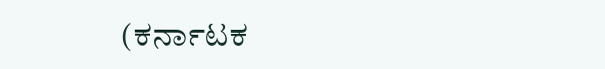(ಕರ್ನಾಟಕ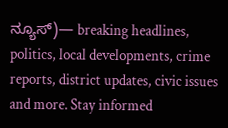ನ್ಯೂಸ್)— breaking headlines, politics, local developments, crime reports, district updates, civic issues and more. Stay informed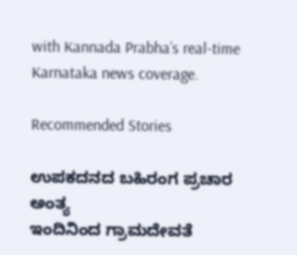with Kannada Prabha’s real‑time Karnataka news coverage.

Recommended Stories

ಉಪಕದನದ ಬಹಿರಂಗ ಪ್ರಚಾರ ಅಂತ್ಯ
ಇಂದಿನಿಂದ ಗ್ರಾಮದೇವತೆ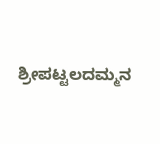ಶ್ರೀಪಟ್ಟಲದಮ್ಮನ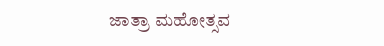ಜಾತ್ರಾ ಮಹೋತ್ಸವ